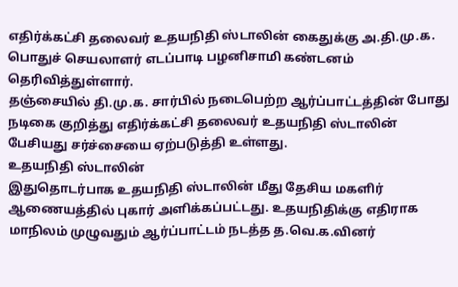எதிர்க்கட்சி தலைவர் உதயநிதி ஸ்டாலின் கைதுக்கு அ.தி.மு.க. பொதுச் செயலாளர் எடப்பாடி பழனிசாமி கண்டனம் தெரிவித்துள்ளார்.
தஞ்சையில் தி.மு.க. சார்பில் நடைபெற்ற ஆர்ப்பாட்டத்தின் போது நடிகை குறித்து எதிர்க்கட்சி தலைவர் உதயநிதி ஸ்டாலின் பேசியது சர்ச்சையை ஏற்படுத்தி உள்ளது.
உதயநிதி ஸ்டாலின்
இதுதொடர்பாக உதயநிதி ஸ்டாலின் மீது தேசிய மகளிர் ஆணையத்தில் புகார் அளிக்கப்பட்டது. உதயநிதிக்கு எதிராக மாநிலம் முழுவதும் ஆர்ப்பாட்டம் நடத்த த.வெ.க.வினர்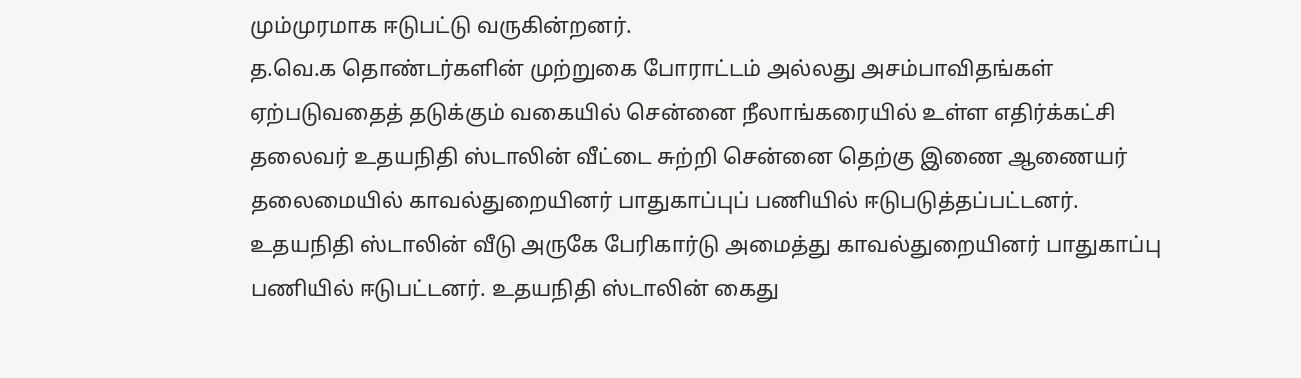மும்முரமாக ஈடுபட்டு வருகின்றனர்.
த.வெ.க தொண்டர்களின் முற்றுகை போராட்டம் அல்லது அசம்பாவிதங்கள் ஏற்படுவதைத் தடுக்கும் வகையில் சென்னை நீலாங்கரையில் உள்ள எதிர்க்கட்சி தலைவர் உதயநிதி ஸ்டாலின் வீட்டை சுற்றி சென்னை தெற்கு இணை ஆணையர் தலைமையில் காவல்துறையினர் பாதுகாப்புப் பணியில் ஈடுபடுத்தப்பட்டனர்.
உதயநிதி ஸ்டாலின் வீடு அருகே பேரிகார்டு அமைத்து காவல்துறையினர் பாதுகாப்பு பணியில் ஈடுபட்டனர். உதயநிதி ஸ்டாலின் கைது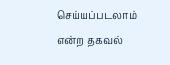செய்யப்படலாம் என்ற தகவல்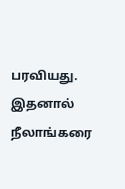பரவியது. இதனால் நீலாங்கரை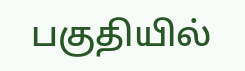பகுதியில்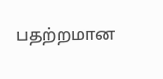பதற்றமான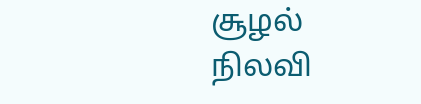சூழல் நிலவி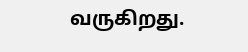வருகிறது.